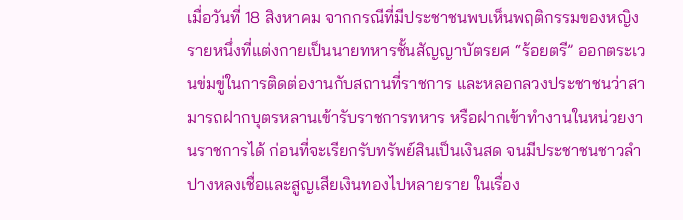เมื่อวันที่ 18 สิงหาคม จากกรณีที่มีประชาชนพบเห็นพฤติกรรมของหญิงรายหนึ่งที่แต่งกายเป็นนายทหารชั้นสัญญาบัตรยศ “ร้อยตรี” ออกตระเวนข่มขู่ในการติดต่องานกับสถานที่ราชการ และหลอกลวงประชาชนว่าสามารถฝากบุตรหลานเข้ารับราชการทหาร หรือฝากเข้าทำงานในหน่วยงานราชการได้ ก่อนที่จะเรียกรับทรัพย์สินเป็นเงินสด จนมีประชาชนชาวลำปางหลงเชื่อและสูญเสียเงินทองไปหลายราย ในเรื่อง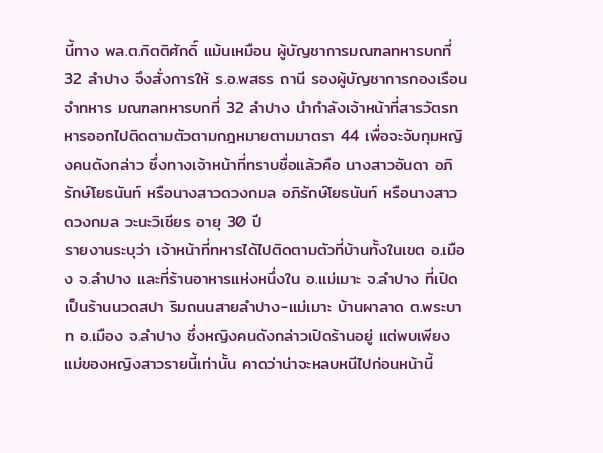นี้ทาง พล.ต.กิตติศักดิ์ แม้นเหมือน ผู้บัญชาการมณฑลทหารบกที่ 32 ลำปาง จึงสั่งการให้ ร.อ.พสธร ถานี รองผู้บัญชาการกองเรือนจำทหาร มณฑลทหารบกที่ 32 ลำปาง นำกำลังเจ้าหน้าที่สารวัตรทหารออกไปติดตามตัวตามกฎหมายตามมาตรา 44 เพื่อจะจับกุมหญิงคนดังกล่าว ซึ่งทางเจ้าหน้าที่ทราบชื่อแล้วคือ นางสาวอันดา อภิรักษ์โยธนันท์ หรือนางสาวดวงกมล อภิรักษ์โยธนันท์ หรือนางสาวดวงกมล วะนะวิเชียร อายุ 30 ปี
รายงานระบุว่า เจ้าหน้าที่ทหารได้ไปติดตามตัวที่บ้านทั้งในเขต อ.เมือง จ.ลำปาง และที่ร้านอาหารแห่งหนึ่งใน อ.แม่เมาะ จ.ลำปาง ที่เปิดเป็นร้านนวดสปา ริมถนนสายลำปาง-แม่เมาะ บ้านผาลาด ต.พระบาท อ.เมือง จ.ลำปาง ซึ่งหญิงคนดังกล่าวเปิดร้านอยู่ แต่พบเพียงแม่ของหญิงสาวรายนี้เท่านั้น คาดว่าน่าจะหลบหนีไปก่อนหน้านี้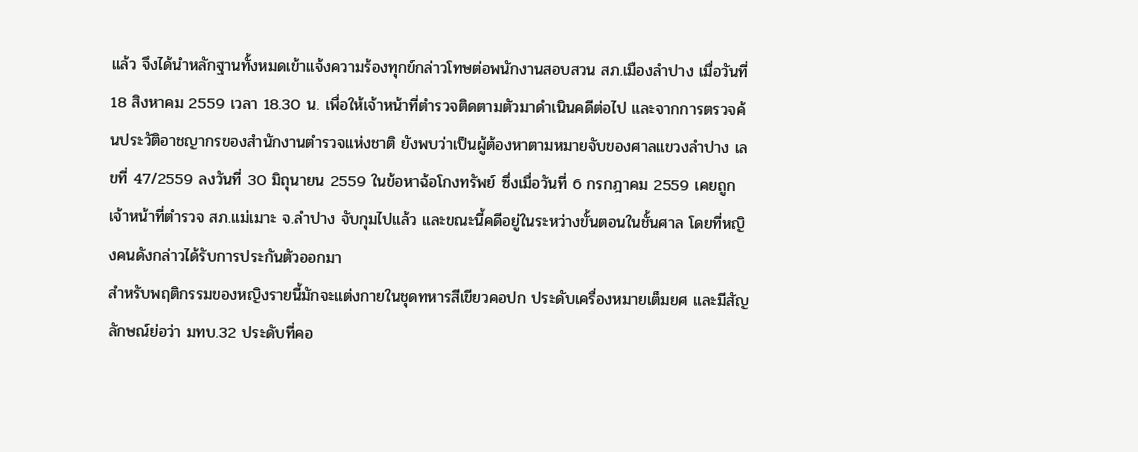แล้ว จึงได้นำหลักฐานทั้งหมดเข้าแจ้งความร้องทุกข์กล่าวโทษต่อพนักงานสอบสวน สภ.เมืองลำปาง เมื่อวันที่ 18 สิงหาคม 2559 เวลา 18.30 น. เพื่อให้เจ้าหน้าที่ตำรวจติดตามตัวมาดำเนินคดีต่อไป และจากการตรวจค้นประวัติอาชญากรของสำนักงานตำรวจแห่งชาติ ยังพบว่าเป็นผู้ต้องหาตามหมายจับของศาลแขวงลำปาง เลขที่ 47/2559 ลงวันที่ 30 มิถุนายน 2559 ในข้อหาฉ้อโกงทรัพย์ ซึ่งเมื่อวันที่ 6 กรกฎาคม 2559 เคยถูกเจ้าหน้าที่ตำรวจ สภ.แม่เมาะ จ.ลำปาง จับกุมไปแล้ว และขณะนี้คดีอยู่ในระหว่างขั้นตอนในชั้นศาล โดยที่หญิงคนดังกล่าวได้รับการประกันตัวออกมา
สำหรับพฤติกรรมของหญิงรายนี้มักจะแต่งกายในชุดทหารสีเขียวคอปก ประดับเครื่องหมายเต็มยศ และมีสัญลักษณ์ย่อว่า มทบ.32 ประดับที่คอ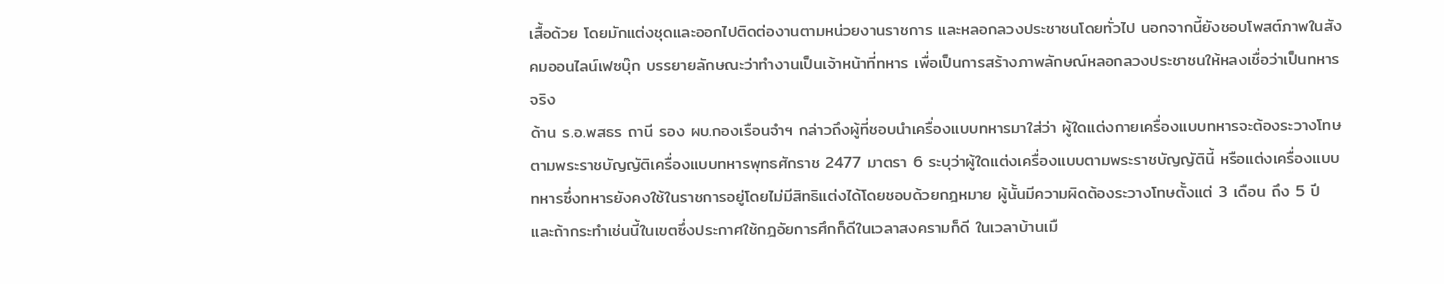เสื้อด้วย โดยมักแต่งชุดและออกไปติดต่องานตามหน่วยงานราชการ และหลอกลวงประชาชนโดยทั่วไป นอกจากนี้ยังชอบโพสต์ภาพในสังคมออนไลน์เฟซบุ๊ก บรรยายลักษณะว่าทำงานเป็นเจ้าหน้าที่ทหาร เพื่อเป็นการสร้างภาพลักษณ์หลอกลวงประชาชนให้หลงเชื่อว่าเป็นทหารจริง
ด้าน ร.อ.พสธร ถานี รอง ผบ.กองเรือนจำฯ กล่าวถึงผู้ที่ชอบนำเครื่องแบบทหารมาใส่ว่า ผู้ใดแต่งกายเครื่องแบบทหารจะต้องระวางโทษตามพระราชบัญญัติเครื่องแบบทหารพุทธศักราช 2477 มาตรา 6 ระบุว่าผู้ใดแต่งเครื่องแบบตามพระราชบัญญัตินี้ หรือแต่งเครื่องแบบทหารซึ่งทหารยังคงใช้ในราชการอยู่โดยไม่มีสิทธิแต่งได้โดยชอบด้วยกฎหมาย ผู้นั้นมีความผิดต้องระวางโทษตั้งแต่ 3 เดือน ถึง 5 ปี และถ้ากระทำเช่นนี้ในเขตซึ่งประกาศใช้กฎอัยการศึกก็ดีในเวลาสงครามก็ดี ในเวลาบ้านเมื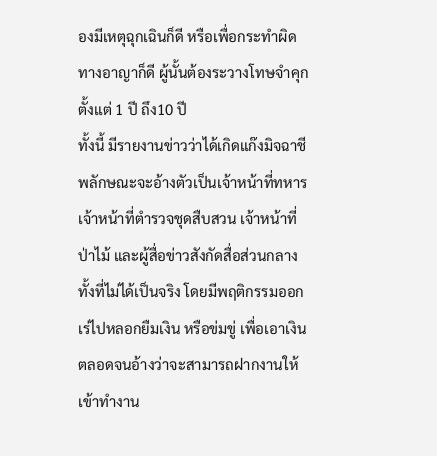องมีเหตุฉุกเฉินก็ดี หรือเพื่อกระทำผิดทางอาญาก็ดี ผู้นั้นต้องระวางโทษจำคุกตั้งแต่ 1 ปี ถึง10 ปี
ทั้งนี้ มีรายงานข่าวว่าได้เกิดแก๊งมิจฉาชีพลักษณะจะอ้างตัวเป็นเจ้าหน้าที่ทหาร เจ้าหน้าที่ตำรวจชุดสืบสวน เจ้าหน้าที่ป่าไม้ และผู้สื่อข่าวสังกัดสื่อส่วนกลาง ทั้งที่ไม่ได้เป็นจริง โดยมีพฤติกรรมออกเร่ไปหลอกยืมเงิน หรือข่มขู่ เพื่อเอาเงิน ตลอดจนอ้างว่าจะสามารถฝากงานให้เข้าทำงาน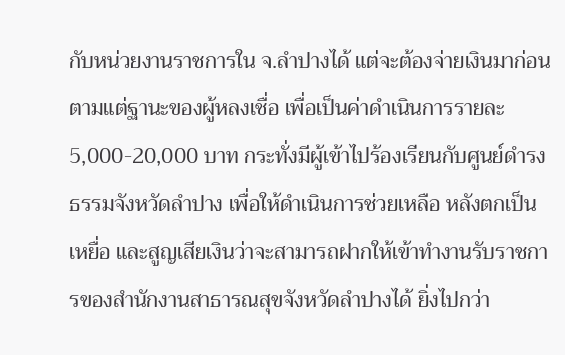กับหน่วยงานราชการใน จ.ลำปางได้ แต่จะต้องจ่ายเงินมาก่อน ตามแต่ฐานะของผู้หลงเชื่อ เพื่อเป็นค่าดำเนินการรายละ 5,000-20,000 บาท กระทั่งมีผู้เข้าไปร้องเรียนกับศูนย์ดำรงธรรมจังหวัดลำปาง เพื่อให้ดำเนินการช่วยเหลือ หลังตกเป็นเหยื่อ และสูญเสียเงินว่าจะสามารถฝากให้เข้าทำงานรับราชการของสำนักงานสาธารณสุขจังหวัดลำปางได้ ยิ่งไปกว่า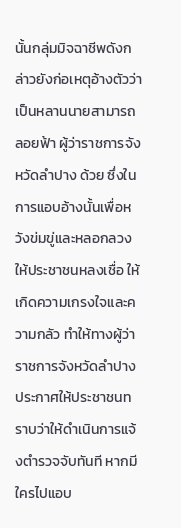นั้นกลุ่มมิจฉาชีพดังกล่าวยังก่อเหตุอ้างตัวว่าเป็นหลานนายสามารถ ลอยฟ้า ผู้ว่าราชการจังหวัดลำปาง ด้วย ซึ่งในการแอบอ้างนั้นเพื่อหวังข่มขู่และหลอกลวงให้ประชาชนหลงเชื่อ ให้เกิดความเกรงใจและความกลัว ทำให้ทางผู้ว่าราชการจังหวัดลำปางประกาศให้ประชาชนทราบว่าให้ดำเนินการแจ้งตำรวจจับทันที หากมีใครไปแอบ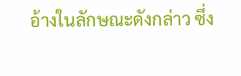อ้างในลักษณะดังกล่าว ซึ่ง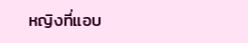หญิงที่แอบ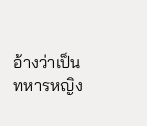อ้างว่าเป็นทหารหญิง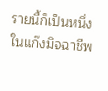รายนี้ก็เป็นหนึ่งในแก๊งมิจฉาชีพ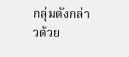กลุ่มดังกล่าวด้วย